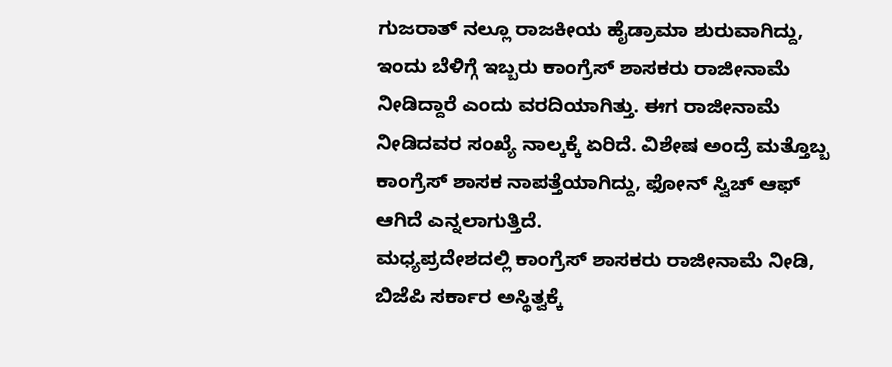ಗುಜರಾತ್ ನಲ್ಲೂ ರಾಜಕೀಯ ಹೈಡ್ರಾಮಾ ಶುರುವಾಗಿದ್ದು, ಇಂದು ಬೆಳಿಗ್ಗೆ ಇಬ್ಬರು ಕಾಂಗ್ರೆಸ್ ಶಾಸಕರು ರಾಜೀನಾಮೆ ನೀಡಿದ್ದಾರೆ ಎಂದು ವರದಿಯಾಗಿತ್ತು. ಈಗ ರಾಜೀನಾಮೆ ನೀಡಿದವರ ಸಂಖ್ಯೆ ನಾಲ್ಕಕ್ಕೆ ಏರಿದೆ. ವಿಶೇಷ ಅಂದ್ರೆ ಮತ್ತೊಬ್ಬ ಕಾಂಗ್ರೆಸ್ ಶಾಸಕ ನಾಪತ್ತೆಯಾಗಿದ್ದು, ಫೋನ್ ಸ್ವಿಚ್ ಆಫ್ ಆಗಿದೆ ಎನ್ನಲಾಗುತ್ತಿದೆ.
ಮಧ್ಯಪ್ರದೇಶದಲ್ಲಿ ಕಾಂಗ್ರೆಸ್ ಶಾಸಕರು ರಾಜೀನಾಮೆ ನೀಡಿ, ಬಿಜೆಪಿ ಸರ್ಕಾರ ಅಸ್ಥಿತ್ವಕ್ಕೆ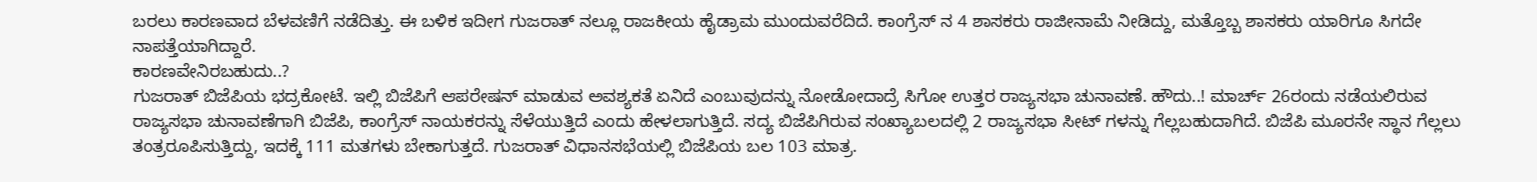ಬರಲು ಕಾರಣವಾದ ಬೆಳವಣಿಗೆ ನಡೆದಿತ್ತು. ಈ ಬಳಿಕ ಇದೀಗ ಗುಜರಾತ್ ನಲ್ಲೂ ರಾಜಕೀಯ ಹೈಡ್ರಾಮ ಮುಂದುವರೆದಿದೆ. ಕಾಂಗ್ರೆಸ್ ನ 4 ಶಾಸಕರು ರಾಜೀನಾಮೆ ನೀಡಿದ್ದು, ಮತ್ತೊಬ್ಬ ಶಾಸಕರು ಯಾರಿಗೂ ಸಿಗದೇ ನಾಪತ್ತೆಯಾಗಿದ್ದಾರೆ.
ಕಾರಣವೇನಿರಬಹುದು..?
ಗುಜರಾತ್ ಬಿಜೆಪಿಯ ಭದ್ರಕೋಟೆ. ಇಲ್ಲಿ ಬಿಜೆಪಿಗೆ ಆಪರೇಷನ್ ಮಾಡುವ ಅವಶ್ಯಕತೆ ಏನಿದೆ ಎಂಬುವುದನ್ನು ನೋಡೋದಾದ್ರೆ ಸಿಗೋ ಉತ್ತರ ರಾಜ್ಯಸಭಾ ಚುನಾವಣೆ. ಹೌದು..! ಮಾರ್ಚ್ 26ರಂದು ನಡೆಯಲಿರುವ ರಾಜ್ಯಸಭಾ ಚುನಾವಣೆಗಾಗಿ ಬಿಜೆಪಿ, ಕಾಂಗ್ರೆಸ್ ನಾಯಕರನ್ನು ಸೆಳೆಯುತ್ತಿದೆ ಎಂದು ಹೇಳಲಾಗುತ್ತಿದೆ. ಸದ್ಯ ಬಿಜೆಪಿಗಿರುವ ಸಂಖ್ಯಾಬಲದಲ್ಲಿ 2 ರಾಜ್ಯಸಭಾ ಸೀಟ್ ಗಳನ್ನು ಗೆಲ್ಲಬಹುದಾಗಿದೆ. ಬಿಜೆಪಿ ಮೂರನೇ ಸ್ಥಾನ ಗೆಲ್ಲಲು ತಂತ್ರರೂಪಿಸುತ್ತಿದ್ದು, ಇದಕ್ಕೆ 111 ಮತಗಳು ಬೇಕಾಗುತ್ತದೆ. ಗುಜರಾತ್ ವಿಧಾನಸಭೆಯಲ್ಲಿ ಬಿಜೆಪಿಯ ಬಲ 103 ಮಾತ್ರ.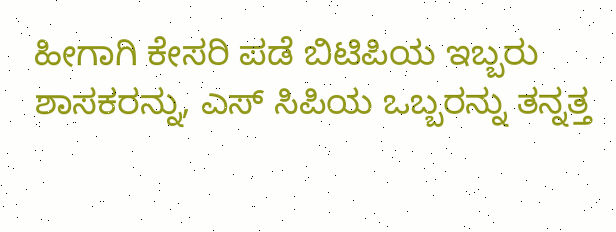ಹೀಗಾಗಿ ಕೇಸರಿ ಪಡೆ ಬಿಟಿಪಿಯ ಇಬ್ಬರು ಶಾಸಕರನ್ನು, ಎಸ್ ಸಿಪಿಯ ಒಬ್ಬರನ್ನು ತನ್ನತ್ತ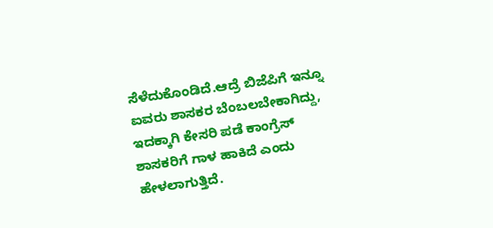ಸೆಳೆದುಕೊಂಡಿದೆ.ಆದ್ರೆ ಬಿಜೆಪಿಗೆ ಇನ್ನೂ ಐವರು ಶಾಸಕರ ಬೆಂಬಲಬೇಕಾಗಿದ್ದು, ಇದಕ್ಕಾಗಿ ಕೇಸರಿ ಪಡೆ ಕಾಂಗ್ರೆಸ್ ಶಾಸಕರಿಗೆ ಗಾಳ ಹಾಕಿದೆ ಎಂದು ಹೇಳಲಾಗುತ್ತಿದೆ.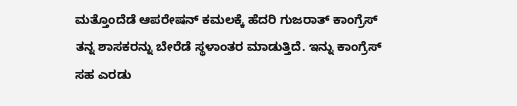ಮತ್ತೊಂದೆಡೆ ಆಪರೇಷನ್ ಕಮಲಕ್ಕೆ ಹೆದರಿ ಗುಜರಾತ್ ಕಾಂಗ್ರೆಸ್ ತನ್ನ ಶಾಸಕರನ್ನು ಬೇರೆಡೆ ಸ್ಥಳಾಂತರ ಮಾಡುತ್ತಿದೆ. ಇನ್ನು ಕಾಂಗ್ರೆಸ್ ಸಹ ಎರಡು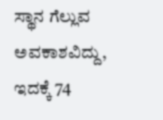ಸ್ಥಾನ ಗೆಲ್ಲುವ ಅವಕಾಶವಿದ್ದು, ಇದಕ್ಕೆ 74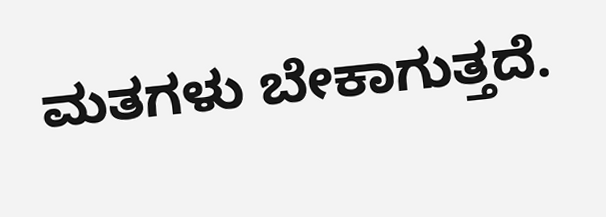ಮತಗಳು ಬೇಕಾಗುತ್ತದೆ.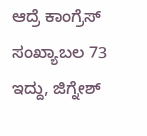ಆದ್ರೆ ಕಾಂಗ್ರೆಸ್ ಸಂಖ್ಯಾಬಲ 73 ಇದ್ದು, ಜಿಗ್ನೇಶ್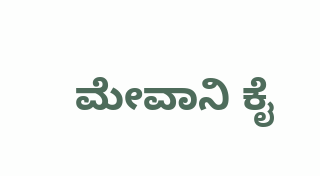ಮೇವಾನಿ ಕೈ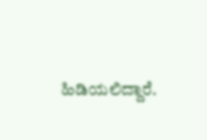ಹಿಡಿಯಲಿದ್ದಾರೆ.